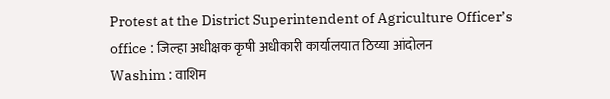Protest at the District Superintendent of Agriculture Officer’s office : जिल्हा अधीक्षक कृषी अधीकारी कार्यालयात ठिय्या आंदोलन
Washim : वाशिम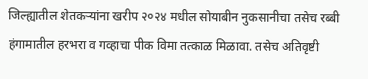जिल्ह्यातील शेतकऱ्यांना खरीप २०२४ मधील सोयाबीन नुकसानीचा तसेच रब्बी हंगामातील हरभरा व गव्हाचा पीक विमा तत्काळ मिळावा. तसेच अतिवृष्टी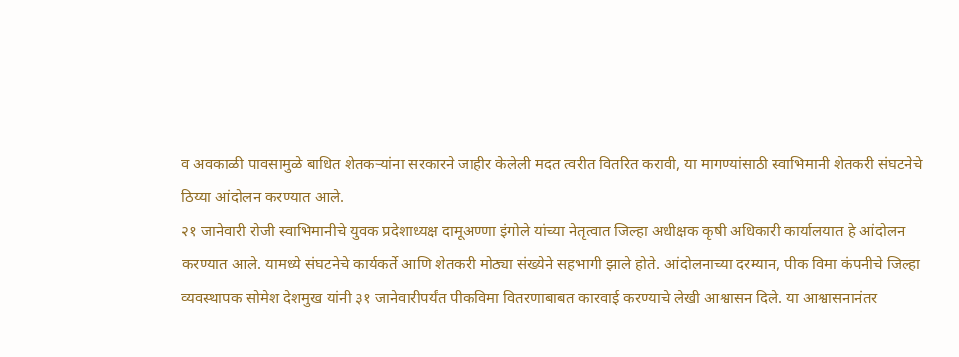व अवकाळी पावसामुळे बाधित शेतकऱ्यांना सरकारने जाहीर केलेली मदत त्वरीत वितरित करावी, या मागण्यांसाठी स्वाभिमानी शेतकरी संघटनेचे ठिय्या आंदोलन करण्यात आले.
२१ जानेवारी रोजी स्वाभिमानीचे युवक प्रदेशाध्यक्ष दामूअण्णा इंगोले यांच्या नेतृत्वात जिल्हा अधीक्षक कृषी अधिकारी कार्यालयात हे आंदोलन करण्यात आले. यामध्ये संघटनेचे कार्यकर्ते आणि शेतकरी मोठ्या संख्येने सहभागी झाले होते. आंदोलनाच्या दरम्यान, पीक विमा कंपनीचे जिल्हा व्यवस्थापक सोमेश देशमुख यांनी ३१ जानेवारीपर्यंत पीकविमा वितरणाबाबत कारवाई करण्याचे लेखी आश्वासन दिले. या आश्वासनानंतर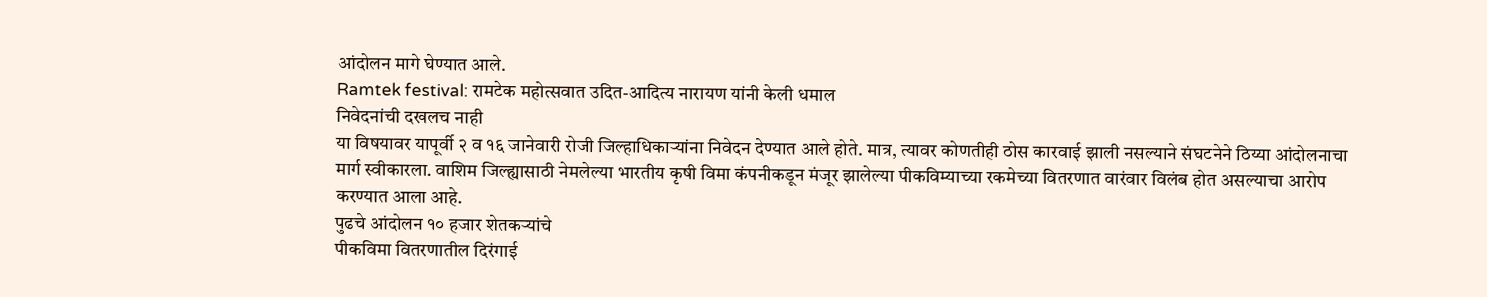आंदोलन मागे घेण्यात आले.
Ramtek festival: रामटेक महोत्सवात उदित-आदित्य नारायण यांनी केली धमाल
निवेदनांची दखलच नाही
या विषयावर यापूर्वी २ व १६ जानेवारी रोजी जिल्हाधिकाऱ्यांना निवेदन देण्यात आले होते. मात्र, त्यावर कोणतीही ठोस कारवाई झाली नसल्याने संघटनेने ठिय्या आंदोलनाचा मार्ग स्वीकारला. वाशिम जिल्ह्यासाठी नेमलेल्या भारतीय कृषी विमा कंपनीकडून मंजूर झालेल्या पीकविम्याच्या रकमेच्या वितरणात वारंवार विलंब होत असल्याचा आरोप करण्यात आला आहे.
पुढचे आंदोलन १० हजार शेतकऱ्यांचे
पीकविमा वितरणातील दिरंगाई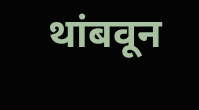थांबवून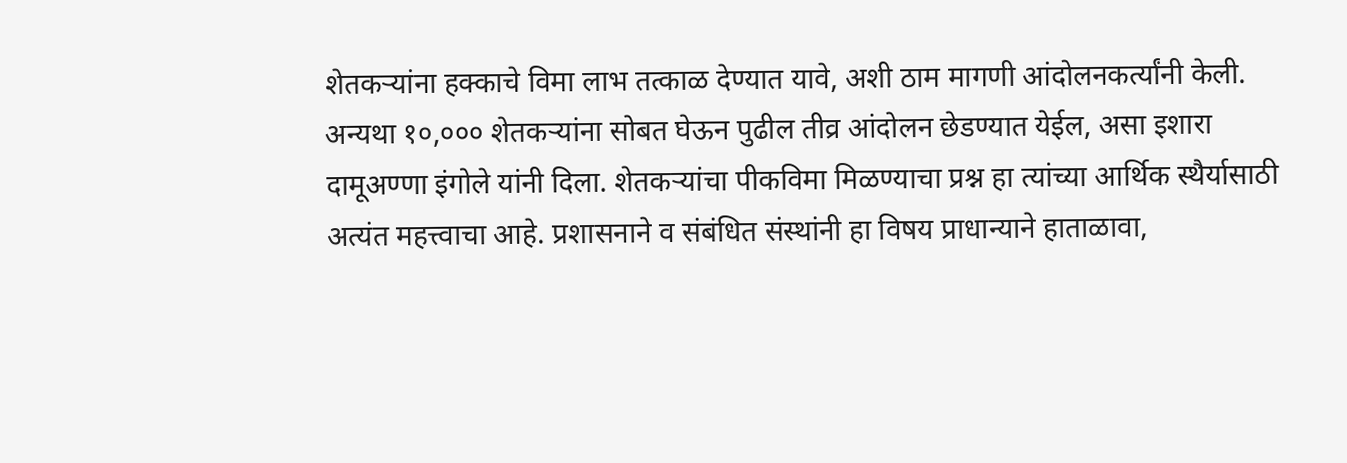शेतकऱ्यांना हक्काचे विमा लाभ तत्काळ देण्यात यावे, अशी ठाम मागणी आंदोलनकर्त्यांनी केली. अन्यथा १०,००० शेतकऱ्यांना सोबत घेऊन पुढील तीव्र आंदोलन छेडण्यात येईल, असा इशारा दामूअण्णा इंगोले यांनी दिला. शेतकऱ्यांचा पीकविमा मिळण्याचा प्रश्न हा त्यांच्या आर्थिक स्थैर्यासाठी अत्यंत महत्त्वाचा आहे. प्रशासनाने व संबंधित संस्थांनी हा विषय प्राधान्याने हाताळावा,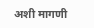अशी मागणी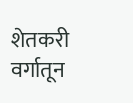शेतकरी वर्गातून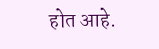होत आहे.